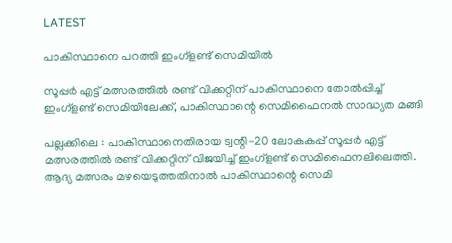LATEST

പാകിസ്ഥാനെ പറത്തി ഇംഗ്ളണ്ട് സെമിയിൽ

സൂപ്പർ എട്ട് മത്സരത്തിൽ രണ്ട് വിക്കറ്റിന് പാകിസ്ഥാനെ തോൽപ്പിച്ച് ഇംഗ്ളണ്ട് സെമിയിലേക്ക്, പാകിസ്ഥാന്റെ സെമിഫൈനൽ സാദ്ധ്യത മങ്ങി

പല്ലക്കിലെ : പാകിസ്ഥാനെതിരായ ട്വന്റി-20 ലോകകപ്പ് സൂപ്പർ എട്ട് മത്സരത്തിൽ രണ്ട് വിക്കറ്റിന് വിജയിച്ച് ഇംഗ്ളണ്ട് സെമിഫൈനലിലെത്തി. ആദ്യ മത്സരം മഴയെടുത്തതിനാൽ പാകിസ്ഥാന്റെ സെമി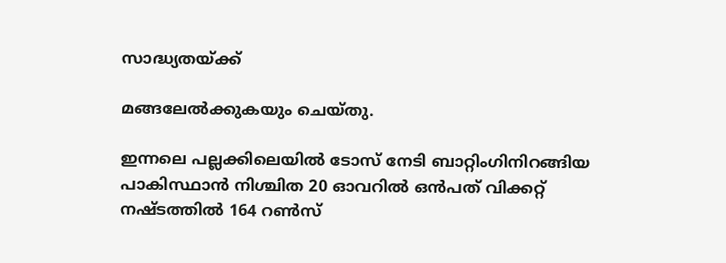സാദ്ധ്യതയ്ക്ക്

മങ്ങലേൽക്കുകയും ചെയ്തു.

ഇന്നലെ പല്ലക്കിലെയിൽ ടോസ് നേടി ബാറ്റിംഗിനിറങ്ങിയ പാകിസ്ഥാൻ നിശ്ചിത 20 ഓവറിൽ ഒൻപത് വിക്കറ്റ് നഷ്ടത്തിൽ 164 റൺസ്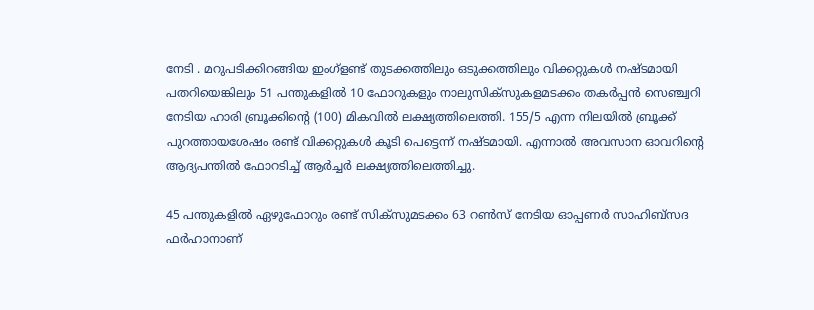നേടി . മറുപടിക്കിറങ്ങിയ ഇംഗ്ളണ്ട് തുടക്കത്തിലും ഒ‌ടുക്കത്തിലും വിക്കറ്റുകൾ നഷ്ടമായി പതറിയെങ്കിലും 51 പന്തുകളിൽ 10 ഫോറുകളും നാലുസിക്സുകളമടക്കം തകർപ്പൻ സെഞ്ച്വറി നേടിയ ഹാരി ബ്രൂക്കിന്റെ (100) മികവിൽ ലക്ഷ്യത്തിലെത്തി. 155/5 എന്ന നിലയിൽ ബ്രൂക്ക് പുറത്തായശേഷം രണ്ട് വിക്കറ്റുകൾ കൂടി പെട്ടെന്ന് നഷ്ടമായി. എന്നാൽ അവസാന ഓവറിന്റെ ആദ്യപന്തിൽ ഫോറടിച്ച് ആർച്ചർ ലക്ഷ്യത്തിലെത്തിച്ചു.

45 പന്തുകളിൽ ഏഴുഫോറും രണ്ട് സിക്സുമടക്കം 63 റൺസ് നേടിയ ഓപ്പണർ സാഹിബ്സദ ഫർഹാനാണ്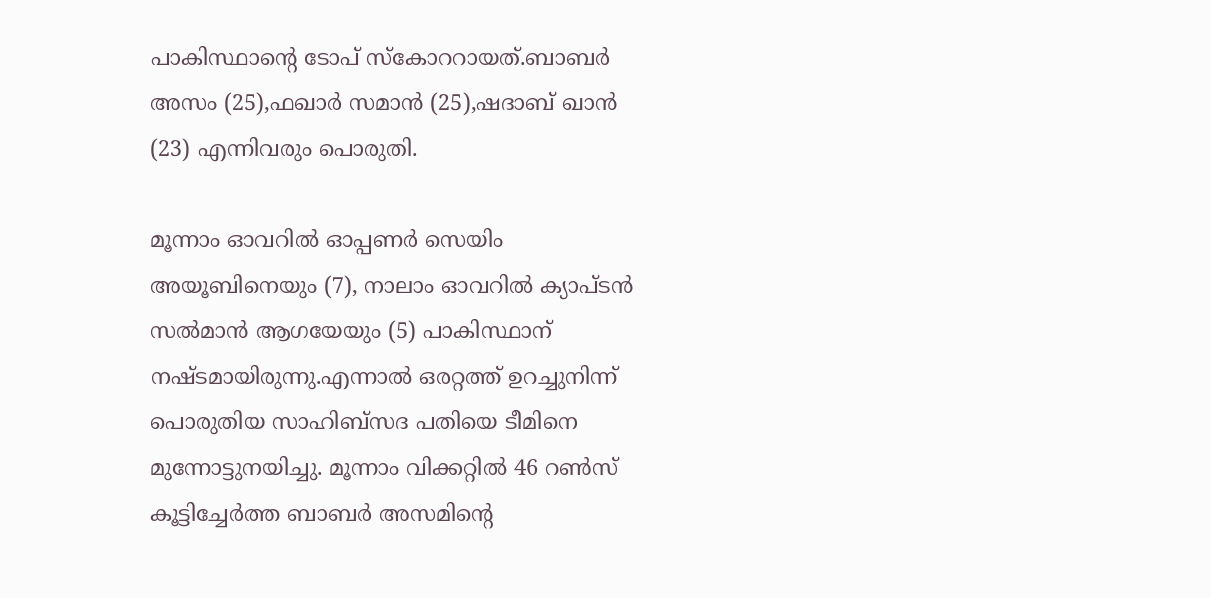പാകിസ്ഥാന്റെ ടോപ് സ്കോററായത്.ബാബർ അസം (25),ഫഖാർ സമാൻ (25),ഷദാബ് ഖാൻ (23) എന്നിവരും പൊരുതി.

മൂന്നാം ഓവറിൽ ഓപ്പണർ സെയിം അയൂബിനെയും (7), നാലാം ഓവറിൽ ക്യാപ്ടൻ സൽമാൻ ആഗയേയും (5) പാകിസ്ഥാന് നഷ്ടമായിരുന്നു.എന്നാൽ ഒരറ്റത്ത് ഉറച്ചുനിന്ന് പൊരുതിയ സാഹിബ്സദ പതിയെ ടീമിനെ മുന്നോട്ടുനയിച്ചു. മൂന്നാം വിക്കറ്റിൽ 46 റൺസ് കൂട്ടിച്ചേർത്ത ബാബർ അസമിന്റെ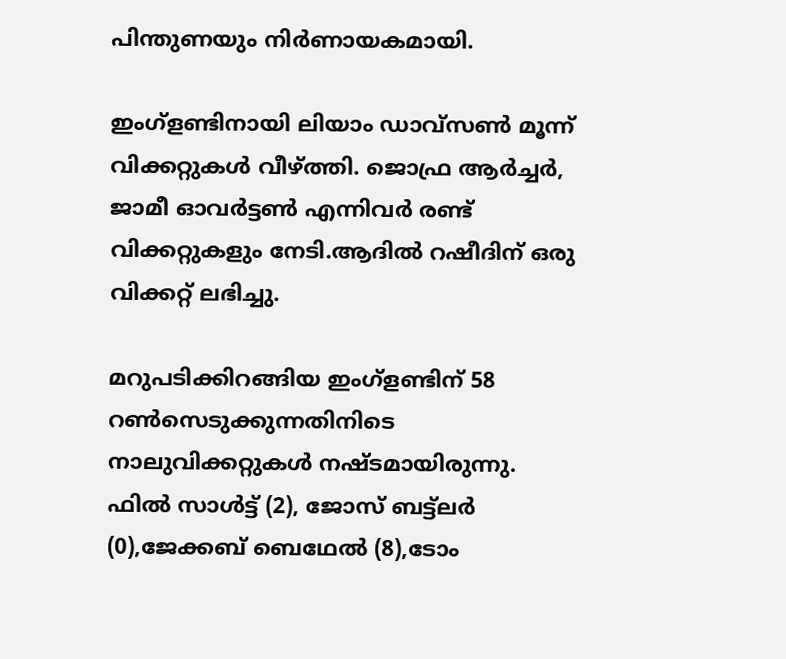പിന്തുണയും നിർണായകമായി.

ഇംഗ്ളണ്ടിനായി ലിയാം ഡാവ്‌സൺ മൂന്ന് വിക്കറ്റുകൾ വീഴ്ത്തി. ജൊഫ്ര ആർച്ചർ, ജാമീ ഓവർട്ടൺ എന്നിവർ രണ്ട് വിക്കറ്റുകളും നേടി.ആദിൽ റഷീദിന് ഒരു വിക്കറ്റ് ലഭിച്ചു.

മറുപ‌ടിക്കിറങ്ങിയ ഇംഗ്ളണ്ടിന് 58 റൺസെടുക്കുന്നതിനിടെ നാലുവിക്കറ്റുകൾ നഷ്ടമായിരുന്നു. ഫിൽ സാൾട്ട് (2), ജോസ് ബട്ട്‌ലർ (0),ജേക്കബ് ബെഥേൽ (8),ടോം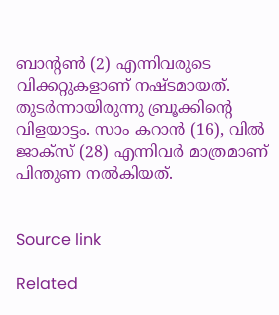ബാന്റൺ (2) എന്നിവരുടെ വിക്കറ്റുകളാണ് നഷ്ടമായത്. തുടർന്നായിരുന്നു ബ്രൂക്കിന്റെ വിളയാട്ടം. സാം കറാൻ (16), വിൽ ജാക്സ് (28) എന്നിവർ മാത്രമാണ് പിന്തുണ നൽകിയത്.


Source link

Related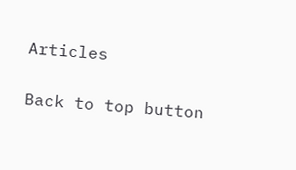Articles

Back to top button